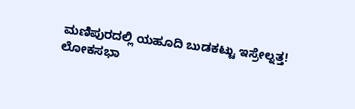ಮಣಿಪುರದಲ್ಲಿ ಯಹೂದಿ ಬುಡಕಟ್ಟು ಇಸ್ರೇಲ್ನತ್ತ!
ಲೋಕಸಭಾ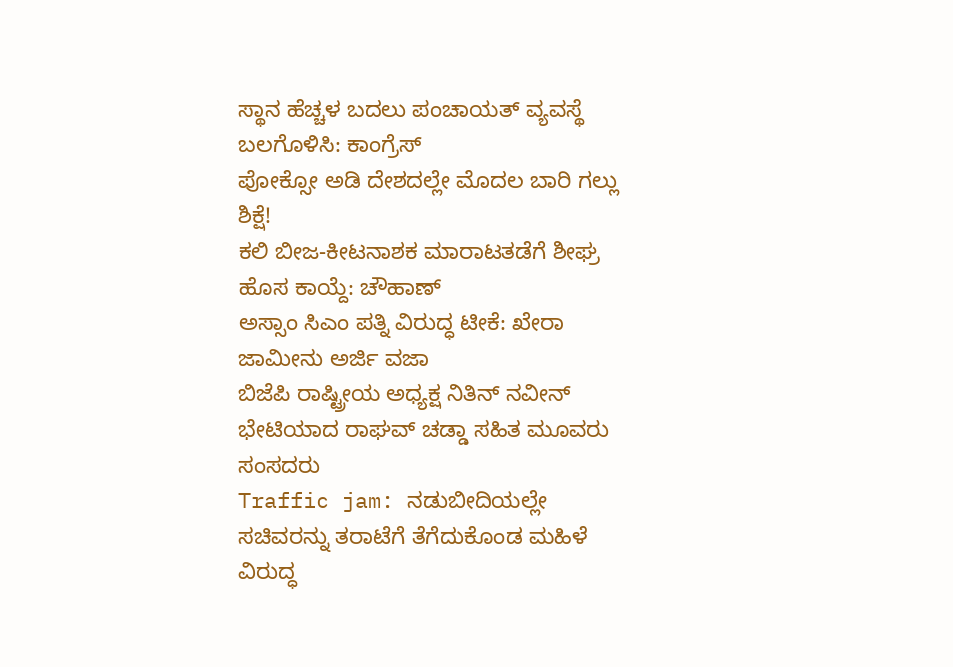ಸ್ಥಾನ ಹೆಚ್ಚಳ ಬದಲು ಪಂಚಾಯತ್ ವ್ಯವಸ್ಥೆ ಬಲಗೊಳಿಸಿ: ಕಾಂಗ್ರೆಸ್
ಪೋಕ್ಸೋ ಅಡಿ ದೇಶದಲ್ಲೇ ಮೊದಲ ಬಾರಿ ಗಲ್ಲು ಶಿಕ್ಷೆ!
ಕಲಿ ಬೀಜ-ಕೀಟನಾಶಕ ಮಾರಾಟತಡೆಗೆ ಶೀಘ್ರ ಹೊಸ ಕಾಯ್ದೆ: ಚೌಹಾಣ್
ಅಸ್ಸಾಂ ಸಿಎಂ ಪತ್ನಿ ವಿರುದ್ಧ ಟೀಕೆ: ಖೇರಾ ಜಾಮೀನು ಅರ್ಜಿ ವಜಾ
ಬಿಜೆಪಿ ರಾಷ್ಟ್ರೀಯ ಅಧ್ಯಕ್ಷ ನಿತಿನ್ ನವೀನ್ ಭೇಟಿಯಾದ ರಾಘವ್ ಚಡ್ಡಾ ಸಹಿತ ಮೂವರು ಸಂಸದರು
Traffic jam: ನಡುಬೀದಿಯಲ್ಲೇ ಸಚಿವರನ್ನು ತರಾಟೆಗೆ ತೆಗೆದುಕೊಂಡ ಮಹಿಳೆ ವಿರುದ್ಧ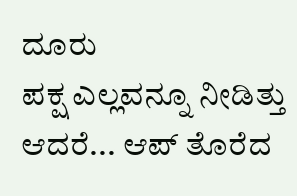ದೂರು
ಪಕ್ಷ ಎಲ್ಲವನ್ನೂ ನೀಡಿತ್ತು ಆದರೆ... ಆಪ್ ತೊರೆದ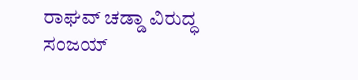ರಾಘವ್ ಚಡ್ಡಾ ವಿರುದ್ಧ ಸಂಜಯ್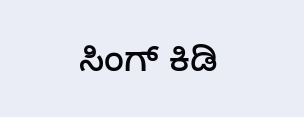ಸಿಂಗ್ ಕಿಡಿ